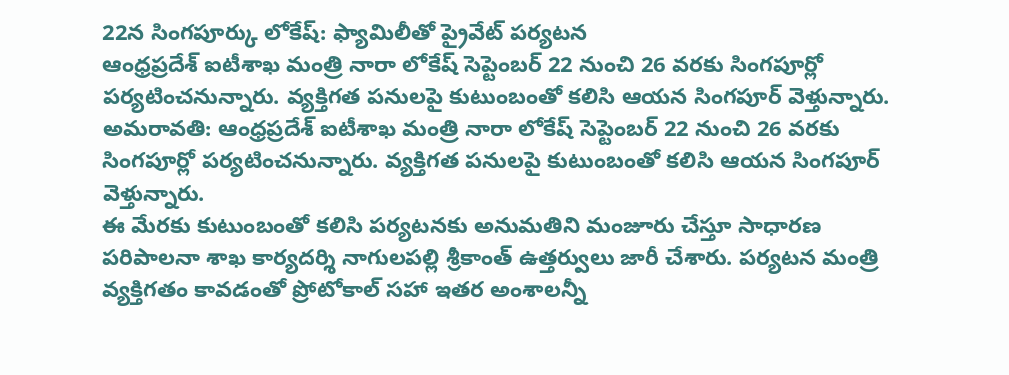22న సింగపూర్కు లోకేష్: ఫ్యామిలీతో ప్రైవేట్ పర్యటన
ఆంధ్రప్రదేశ్ ఐటీశాఖ మంత్రి నారా లోకేష్ సెప్టెంబర్ 22 నుంచి 26 వరకు సింగపూర్లో పర్యటించనున్నారు. వ్యక్తిగత పనులపై కుటుంబంతో కలిసి ఆయన సింగపూర్ వెళ్తున్నారు.
అమరావతి: ఆంధ్రప్రదేశ్ ఐటీశాఖ మంత్రి నారా లోకేష్ సెప్టెంబర్ 22 నుంచి 26 వరకు సింగపూర్లో పర్యటించనున్నారు. వ్యక్తిగత పనులపై కుటుంబంతో కలిసి ఆయన సింగపూర్ వెళ్తున్నారు.
ఈ మేరకు కుటుంబంతో కలిసి పర్యటనకు అనుమతిని మంజూరు చేస్తూ సాధారణ పరిపాలనా శాఖ కార్యదర్శి నాగులపల్లి శ్రీకాంత్ ఉత్తర్వులు జారీ చేశారు. పర్యటన మంత్రి వ్యక్తిగతం కావడంతో ప్రోటోకాల్ సహా ఇతర అంశాలన్నీ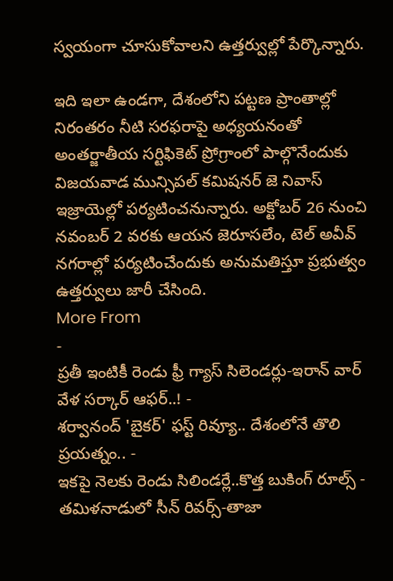స్వయంగా చూసుకోవాలని ఉత్తర్వుల్లో పేర్కొన్నారు.

ఇది ఇలా ఉండగా, దేశంలోని పట్టణ ప్రాంతాల్లో నిరంతరం నీటి సరఫరాపై అధ్యయనంతో అంతర్జాతీయ సర్టిఫికెట్ ప్రోగ్రాంలో పాల్గొనేందుకు విజయవాడ మున్సిపల్ కమిషనర్ జె నివాస్ ఇజ్రాయెల్లో పర్యటించనున్నారు. అక్టోబర్ 26 నుంచి నవంబర్ 2 వరకు ఆయన జెరూసలేం, టెల్ అవీవ్ నగరాల్లో పర్యటించేందుకు అనుమతిస్తూ ప్రభుత్వం ఉత్తర్వులు జారీ చేసింది.
More From
-
ప్రతీ ఇంటికీ రెండు ఫ్రీ గ్యాస్ సిలెండర్లు-ఇరాన్ వార్ వేళ సర్కార్ ఆఫర్..! -
శర్వానంద్ 'బైకర్' ఫస్ట్ రివ్యూ.. దేశంలోనే తొలి ప్రయత్నం.. -
ఇకపై నెలకు రెండు సిలిండర్లే..కొత్త బుకింగ్ రూల్స్ -
తమిళనాడులో సీన్ రివర్స్-తాజా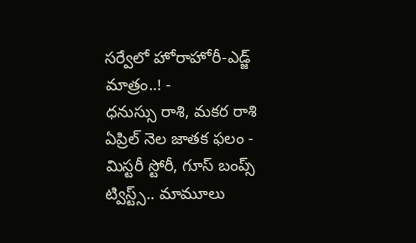సర్వేలో హోరాహోరీ-ఎడ్జ్ మాత్రం..! -
ధనుస్సు రాశి, మకర రాశి ఏప్రిల్ నెల జాతక ఫలం -
మిస్టరీ స్టోరీ, గూస్ బంప్స్ ట్విస్ట్స్.. మామూలు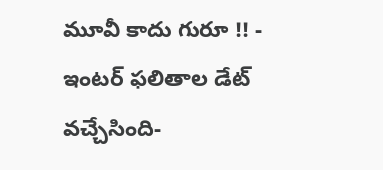మూవీ కాదు గురూ !! -
ఇంటర్ ఫలితాల డేట్ వచ్చేసింది-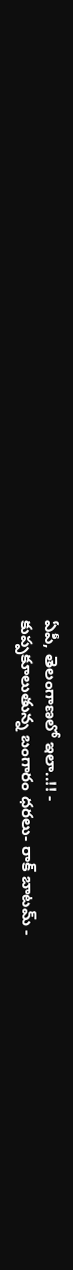ఏపీ, తెలంగాణలో ఇలా..!! -
కుప్పకూలుతున్న బంగారం ధరలు- రాక్ బాటమ్ -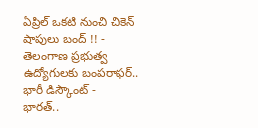ఏప్రిల్ ఒకటి నుంచి చికెన్ షాపులు బంద్ !! -
తెలంగాణ ప్రభుత్వ ఉద్యోగులకు బంపరాఫర్.. భారీ డిస్కౌంట్ -
భారత్..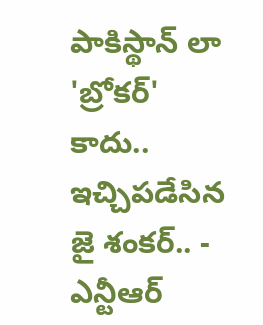పాకిస్థాన్ లా 'బ్రోకర్' కాదు.. ఇచ్చిపడేసిన జై శంకర్.. -
ఎన్టీఆర్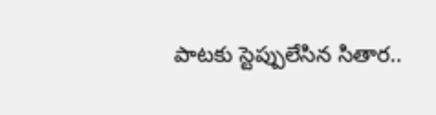పాటకు స్టెప్పులేసిన సితార..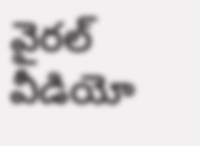వైరల్ వీడియో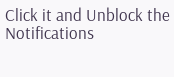Click it and Unblock the Notifications